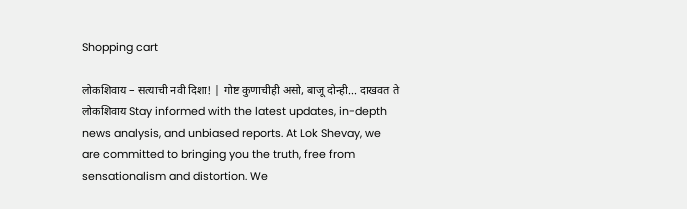Shopping cart

लोकशिवाय – सत्याची नवी दिशा! | गोष्ट कुणाचीही असो, बाजू दोन्ही... दाखवत ते लोकशिवाय Stay informed with the latest updates, in-depth news analysis, and unbiased reports. At Lok Shevay, we are committed to bringing you the truth, free from sensationalism and distortion. We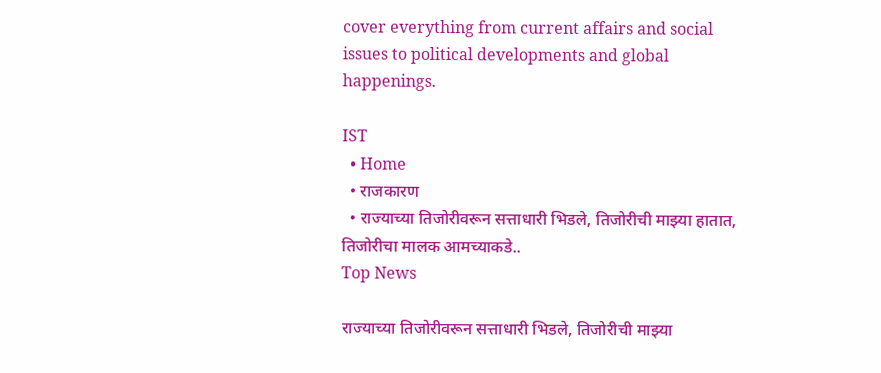cover everything from current affairs and social issues to political developments and global happenings.

IST
  • Home
  • राजकारण
  • राज्याच्या तिजोरीवरून सत्ताधारी भिडले, तिजोरीची मा‍झ्या हातात, तिजोरीचा मालक आमच्याकडे..
Top News

राज्याच्या तिजोरीवरून सत्ताधारी भिडले, तिजोरीची मा‍झ्या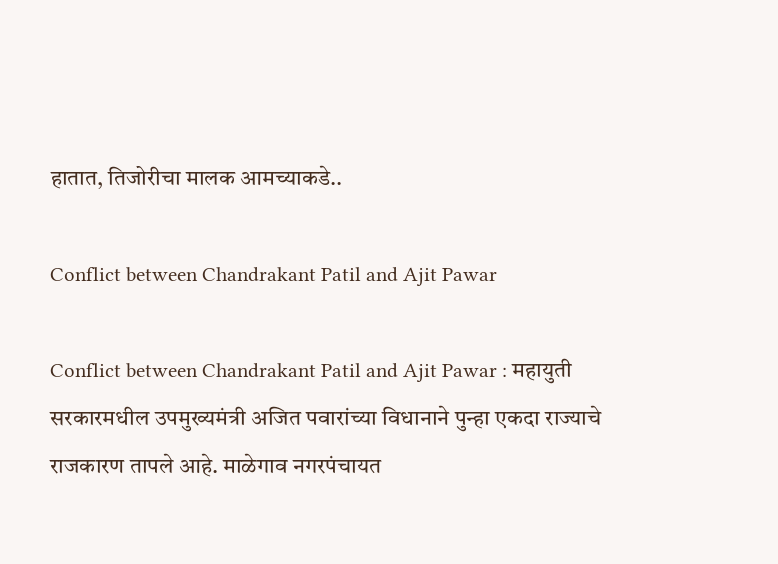हातात, तिजोरीचा मालक आमच्याकडे..

Conflict between Chandrakant Patil and Ajit Pawar

Conflict between Chandrakant Patil and Ajit Pawar : महायुती सरकारमधील उपमुख्यमंत्री अजित पवारांच्या विधानाने पुन्हा एकदा राज्याचे राजकारण तापले आहे. माळेगाव नगरपंचायत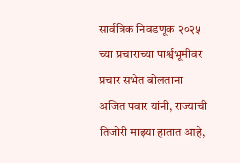सार्वत्रिक निवडणूक २०२५ च्या प्रचाराच्या पार्श्वभूमीवर प्रचार सभेत बोलताना अजित पवार यांनी, राज्याची तिजोरी माझ्या हातात आहे,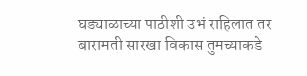घड्याळाच्या पाठीशी उभं राहिलात तर बारामती सारखा विकास तुमच्याकडे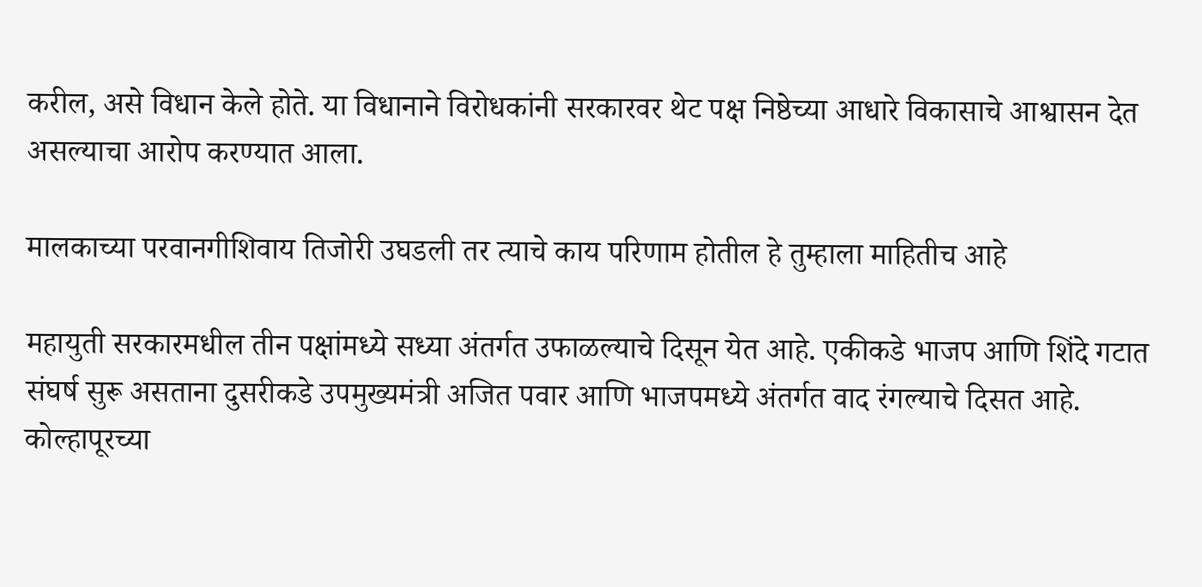करील, असे विधान केले होते. या विधानाने विरोधकांनी सरकारवर थेट पक्ष निष्ठेच्या आधारे विकासाचे आश्वासन देत असल्याचा आरोप करण्यात आला.

मालकाच्या परवानगीशिवाय तिजोरी उघडली तर त्याचे काय परिणाम होतील हे तुम्हाला माहितीच आहे

महायुती सरकारमधील तीन पक्षांमध्ये सध्या अंतर्गत उफाळल्याचे दिसून येत आहे. एकीकडे भाजप आणि शिंदे गटात संघर्ष सुरू असताना दुसरीकडे उपमुख्यमंत्री अजित पवार आणि भाजपमध्ये अंतर्गत वाद रंगल्याचे दिसत आहे. कोल्हापूरच्या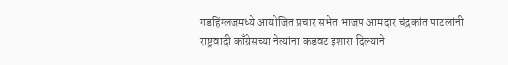गडहिंग्लजमध्ये आयोजित प्रचार सभेत भाजप आमदार चंद्रकांत पाटलांनी राष्ट्रवादी काँग्रेसच्या नेत्यांना कडवट इशारा दिल्याने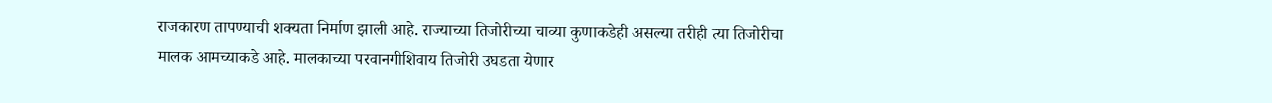राजकारण तापण्याची शक्यता निर्माण झाली आहे. राज्याच्या तिजोरीच्या चाव्या कुणाकडेही असल्या तरीही त्या तिजोरीचा मालक आमच्याकडे आहे. मालकाच्या परवानगीशिवाय तिजोरी उघडता येणार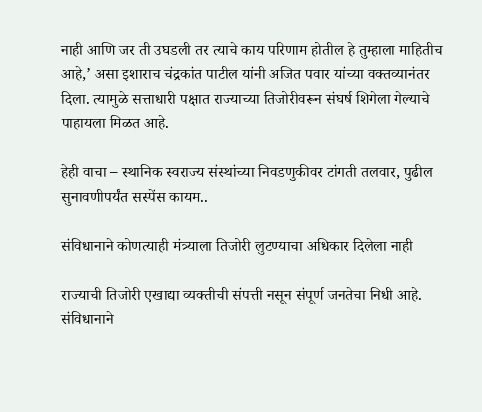नाही आणि जर ती उघडली तर त्याचे काय परिणाम होतील हे तुम्हाला माहितीच आहे,’ असा इशाराच चंद्रकांत पाटील यांनी अजित पवार यांच्या वक्तव्यानंतर दिला. त्यामुळे सत्ताधारी पक्षात राज्याच्या तिजोरीवरून संघर्ष शिगेला गेल्याचे पाहायला मिळत आहे.

हेही वाचा – स्थानिक स्वराज्य संस्थांच्या निवडणुकीवर टांगती तलवार, पुढील सुनावणीपर्यंत सस्पेंस कायम..

संविधानाने कोणत्याही मंत्र्याला तिजोरी लुटण्याचा अधिकार दिलेला नाही

राज्याची तिजोरी एखाद्या व्यक्तीची संपत्ती नसून संपूर्ण जनतेचा निधी आहे. संविधानाने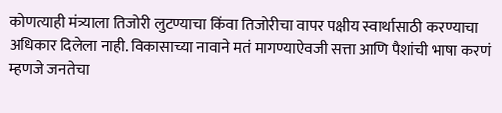कोणत्याही मंत्र्याला तिजोरी लुटण्याचा किंवा तिजोरीचा वापर पक्षीय स्वार्थासाठी करण्याचा अधिकार दिलेला नाही. विकासाच्या नावाने मतं मागण्याऐवजी सत्ता आणि पैशांची भाषा करणं म्हणजे जनतेचा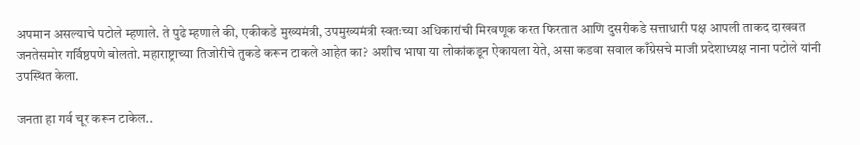अपमान असल्याचे पटोले म्हणाले. ते पुढे म्हणाले की, एकीकडे मुख्यमंत्री, उपमुख्यमंत्री स्वतःच्या अधिकारांची मिरवणूक करत फिरतात आणि दुसरीकडे सत्ताधारी पक्ष आपली ताकद दाखवत जनतेसमोर गर्विष्ठपणे बोलतो. महाराष्ट्राच्या तिजोरीचे तुकडे करून टाकले आहेत का? अशीच भाषा या लोकांकडून ऐकायला येते, असा कडवा सवाल काँग्रेसचे माजी प्रदेशाध्यक्ष नाना पटोले यांनी उपस्थित केला.

जनता हा गर्व चूर करून टाकेल..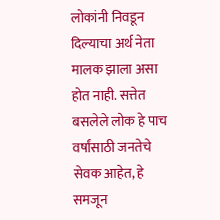लोकांनी निवडून दिल्याचा अर्थ नेता मालक झाला असा होत नाही. सत्तेत बसलेले लोक हे पाच वर्षांसाठी जनतेचे सेवक आहेत, हे समजून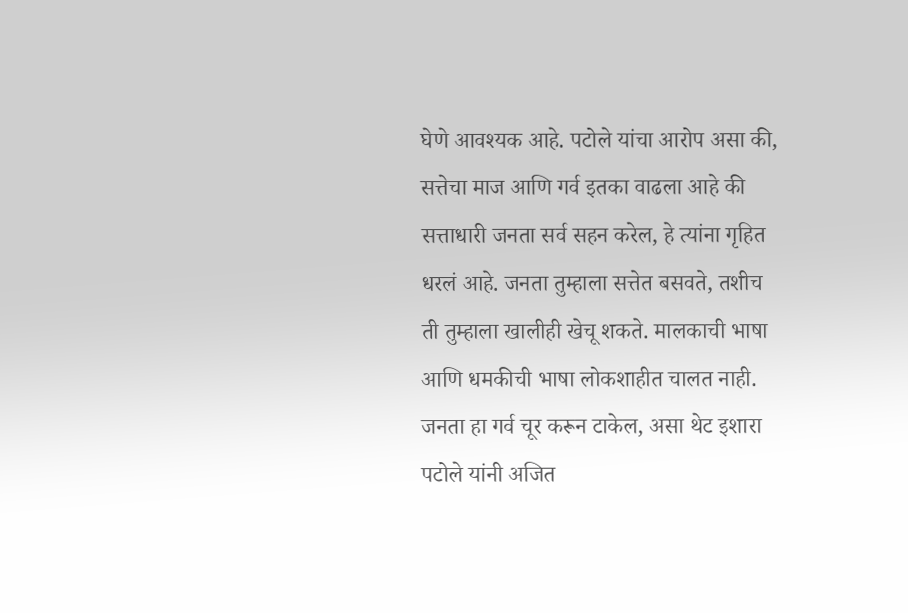घेणे आवश्यक आहे. पटोले यांचा आरोप असा की, सत्तेचा माज आणि गर्व इतका वाढला आहे की सत्ताधारी जनता सर्व सहन करेल, हे त्यांना गृहित धरलं आहे. जनता तुम्हाला सत्तेत बसवते, तशीच ती तुम्हाला खालीही खेचू शकते. मालकाची भाषा आणि धमकीची भाषा लोकशाहीत चालत नाही. जनता हा गर्व चूर करून टाकेल, असा थेट इशारा पटोले यांनी अजित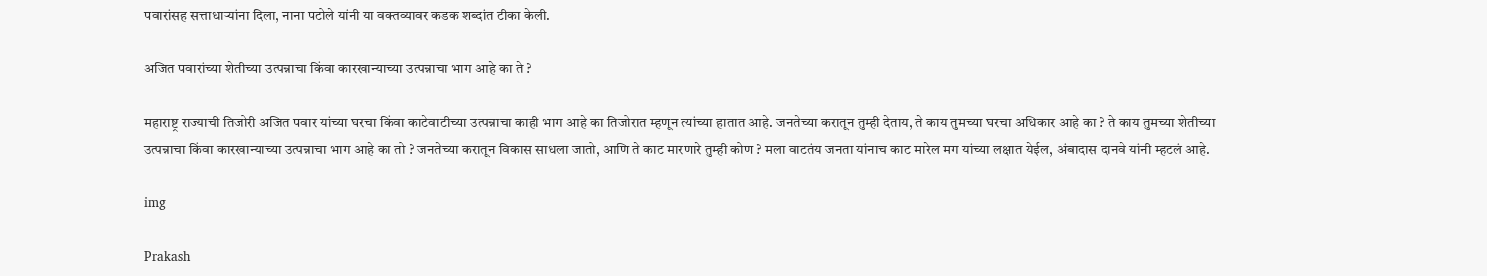पवारांसह सत्ताधाऱ्यांना दिला, नाना पटोले यांनी या वक्तव्यावर कडक शब्दांत टीका केली.

अजित पवारांच्या शेतीच्या उत्पन्नाचा किंवा कारखान्याच्या उत्पन्नाचा भाग आहे का ते ?

महाराष्ट्र राज्याची तिजोरी अजित पवार यांच्या घरचा किंवा काटेवाटीच्या उत्पन्नाचा काही भाग आहे का तिजोरात म्हणून त्यांच्या हातात आहे. जनतेच्या करातून तुम्ही देताय, ते काय तुमच्या घरचा अधिकार आहे का ? ते काय तुमच्या शेतीच्या उत्पन्नाचा किंवा कारखान्याच्या उत्पन्नाचा भाग आहे का तो ? जनतेच्या करातून विकास साधला जातो, आणि ते काट मारणारे तुम्ही कोण ? मला वाटतंय जनता यांनाच काट मारेल मग यांच्या लक्षात येईल, अंबादास दानवे यांनी म्हटलं आहे.

img

Prakash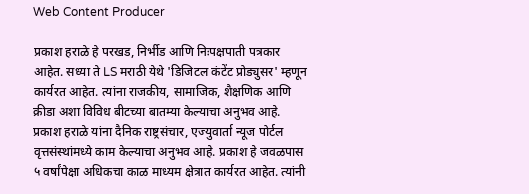Web Content Producer

प्रकाश हराळे हे परखड, निर्भीड आणि निःपक्षपाती पत्रकार आहेत. सध्या ते LS मराठी येथे 'डिजिटल कंटेंट प्रोड्युसर' म्हणून कार्यरत आहेत. त्यांना राजकीय, सामाजिक, शैक्षणिक आणि क्रीडा अशा विविध बीटच्या बातम्या केल्याचा अनुभव आहे. प्रकाश हराळे यांना दैनिक राष्ट्रसंचार, एज्युवार्ता न्यूज पोर्टल वृत्तसंस्थांमध्ये काम केल्याचा अनुभव आहे. प्रकाश हे जवळपास ५ वर्षांपेक्षा अधिकचा काळ माध्यम क्षेत्रात कार्यरत आहेत. त्यांनी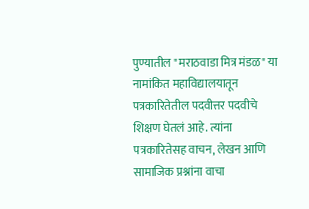पुण्यातील "मराठवाडा मित्र मंडळ" या नामांकित महाविद्यालयातून पत्रकारितेतील पदवीत्तर पदवीचे शिक्षण घेतलं आहे. त्यांना पत्रकारितेसह वाचन, लेखन आणि सामाजिक प्रश्नांना वाचा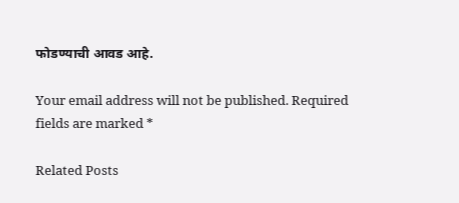फोडण्याची आवड आहे.

Your email address will not be published. Required fields are marked *

Related Posts